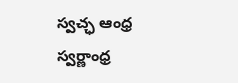స్వచ్ఛ ఆంధ్ర స్వర్ణాంధ్ర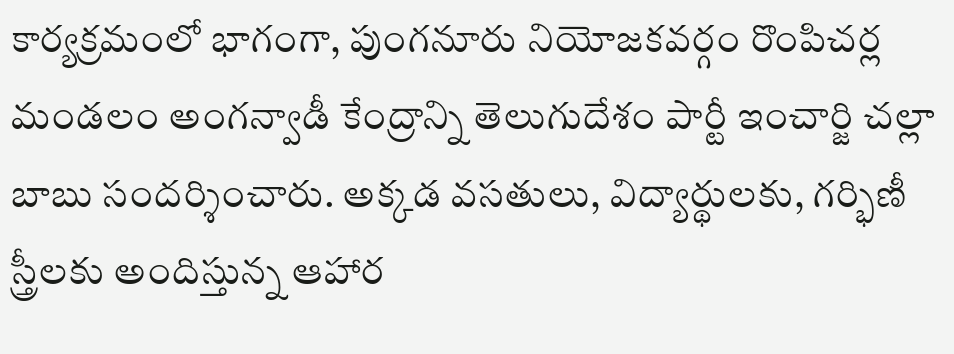కార్యక్రమంలో భాగంగా, పుంగనూరు నియోజకవర్గం రొంపిచర్ల మండలం అంగన్వాడీ కేంద్రాన్ని తెలుగుదేశం పార్టీ ఇంచార్జి చల్లా బాబు సందర్శించారు. అక్కడ వసతులు, విద్యార్థులకు, గర్భిణీ స్త్రీలకు అందిస్తున్న ఆహార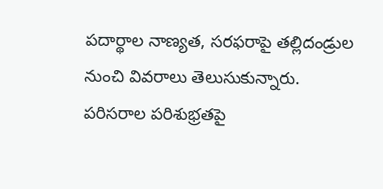పదార్థాల నాణ్యత, సరఫరాపై తల్లిదండ్రుల నుంచి వివరాలు తెలుసుకున్నారు. పరిసరాల పరిశుభ్రతపై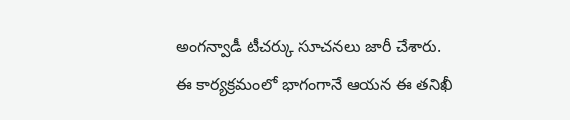అంగన్వాడీ టీచర్కు సూచనలు జారీ చేశారు. ఈ కార్యక్రమంలో భాగంగానే ఆయన ఈ తనిఖీ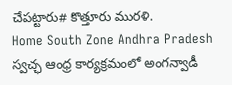చేపట్టారు# కొత్తూరు మురళి.
Home South Zone Andhra Pradesh స్వచ్ఛ ఆంధ్ర కార్యక్రమంలో అంగన్వాడీ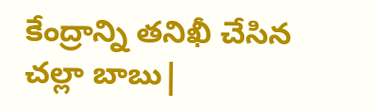కేంద్రాన్ని తనిఖీ చేసిన చల్లా బాబు|